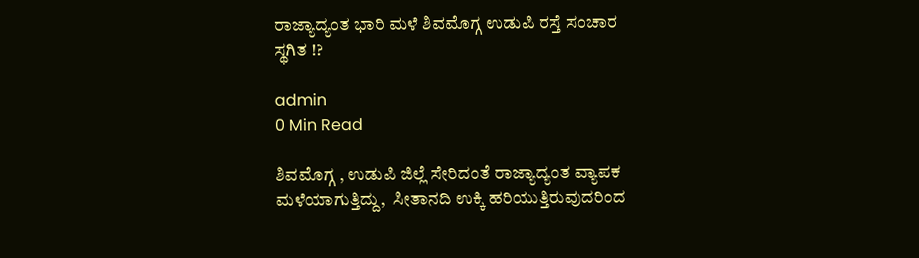ರಾಜ್ಯಾದ್ಯಂತ ಭಾರಿ ಮಳೆ ಶಿವಮೊಗ್ಗ ಉಡುಪಿ ರಸ್ತೆ ಸಂಚಾರ ಸ್ಥಗಿತ !?

admin
0 Min Read

ಶಿವಮೊಗ್ಗ , ಉಡುಪಿ ಜಿಲ್ಲೆ ಸೇರಿದಂತೆ ರಾಜ್ಯಾದ್ಯಂತ ವ್ಯಾಪಕ ಮಳೆಯಾಗುತ್ತಿದ್ದು,  ಸೀತಾನದಿ ಉಕ್ಕಿ ಹರಿಯುತ್ತಿರುವುದರಿಂದ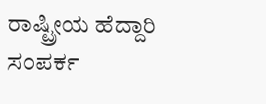ರಾಷ್ಟ್ರೀಯ ಹೆದ್ದಾರಿ  ಸಂಪರ್ಕ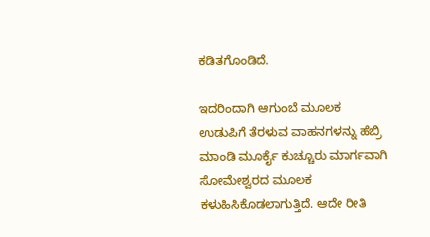ಕಡಿತಗೊಂಡಿದೆ.

ಇದರಿಂದಾಗಿ ಆಗುಂಬೆ ಮೂಲಕ ಉಡುಪಿಗೆ ತೆರಳುವ ವಾಹನಗಳನ್ನು ಹೆಬ್ರಿ ಮಾಂಡಿ ಮೂರ್ಕೈ ಕುಚ್ಚೂರು ಮಾರ್ಗವಾಗಿ ಸೋಮೇಶ್ವರದ ಮೂಲಕ ಕಳುಹಿಸಿಕೊಡಲಾಗುತ್ತಿದೆ. ಆದೇ ರೀತಿ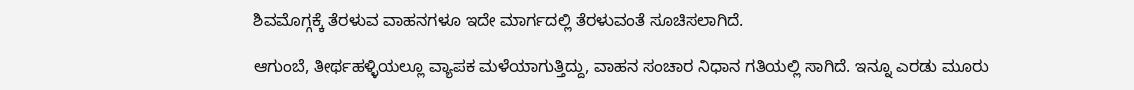ಶಿವಮೊಗ್ಗಕ್ಕೆ ತೆರಳುವ ವಾಹನಗಳೂ ಇದೇ ಮಾರ್ಗದಲ್ಲಿ ತೆರಳುವಂತೆ ಸೂಚಿಸಲಾಗಿದೆ.

ಆಗುಂಬೆ, ತೀರ್ಥಹಳ್ಳಿಯಲ್ಲೂ ವ್ಯಾಪಕ ಮಳೆಯಾಗುತ್ತಿದ್ದು, ವಾಹನ ಸಂಚಾರ ನಿಧಾನ ಗತಿಯಲ್ಲಿ ಸಾಗಿದೆ. ಇನ್ನೂ ಎರಡು ಮೂರು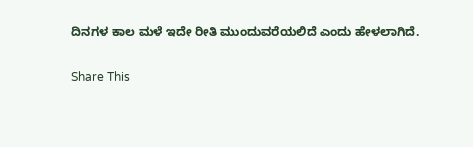ದಿನಗಳ ಕಾಲ ಮಳೆ ಇದೇ ರೀತಿ ಮುಂದುವರೆಯಲಿದೆ ಎಂದು ಹೇಳಲಾಗಿದೆ.

Share This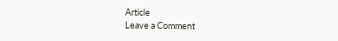Article
Leave a Comment